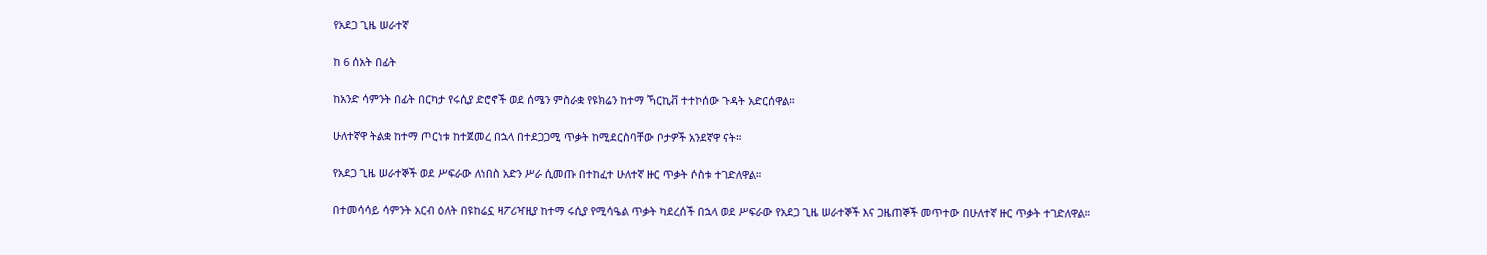የአደጋ ጊዜ ሠራተኛ

ከ 6 ሰአት በፊት

ከአንድ ሳምንት በፊት በርካታ የሩሲያ ድሮኖች ወደ ሰሜን ምስራቋ የዩክሬን ከተማ ኻርኪቭ ተተኮሰው ጉዳት አድርሰዋል።

ሁለተኛዋ ትልቋ ከተማ ጦርነቱ ከተጀመረ በኋላ በተደጋጋሚ ጥቃት ከሚደርስባቸው ቦታዎች አንደኛዋ ናት።

የአደጋ ጊዜ ሠራተኞች ወደ ሥፍራው ለነበስ አድን ሥራ ሲመጡ በተከፈተ ሁለተኛ ዙር ጥቃት ሶስቱ ተገድለዋል።

በተመሳሳይ ሳምንት አርብ ዕለት በዩከሬኗ ዛፖሪዣዚያ ከተማ ሩሲያ የሚሳዔል ጥቃት ካደረሰች በኋላ ወደ ሥፍራው የአደጋ ጊዜ ሠራተኞች እና ጋዜጠኞች መጥተው በሁለተኛ ዙር ጥቃት ተገድለዋል።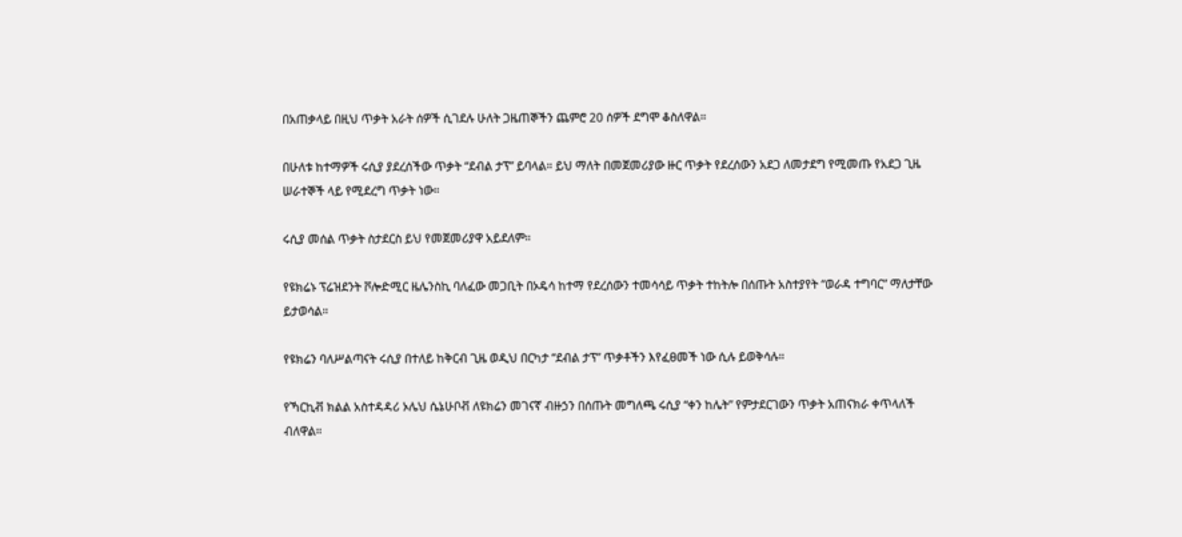በአጠቃላይ በዚህ ጥቃት አራት ሰዎች ሲገደሉ ሁለት ጋዜጠኞችን ጨምሮ 20 ሰዎች ደግሞ ቆስለዋል።

በሁለቱ ከተማዎች ሩሲያ ያደረሰችው ጥቃት “ደብል ታፕ” ይባላል። ይህ ማለት በመጀመሪያው ዙር ጥቃት የደረሰውን አደጋ ለመታደግ የሚመጡ የአደጋ ጊዜ ሠራተኞች ላይ የሚደረግ ጥቃት ነው።

ሩሲያ መሰል ጥቃት ስታደርስ ይህ የመጀመሪያዋ አይደለም።

የዩክሬኑ ፕሬዝደንት ቮሎድሚር ዜሌንስኪ ባለፈው መጋቢት በኦዴሳ ከተማ የደረሰውን ተመሳሳይ ጥቃት ተከትሎ በሰጡት አስተያየት “ወራዳ ተግባር” ማለታቸው ይታወሳል።

የዩክሬን ባለሥልጣናት ሩሲያ በተለይ ከቅርብ ጊዜ ወዲህ በርካታ “ደብል ታፕ” ጥቃቶችን እየፈፀመች ነው ሲሉ ይወቅሳሉ።

የኻርኪቭ ክልል አስተዳዳሪ ኦሌህ ሴኔሁቦቭ ለዩክሬን መገናኛ ብዙኃን በሰጡት መግለጫ ሩሲያ “ቀን ከሌት” የምታደርገውን ጥቃት አጠናክራ ቀጥላለች ብለዋል።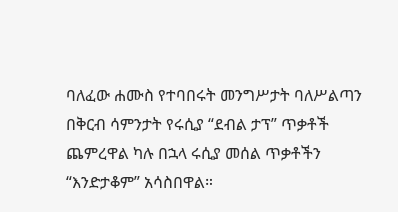ባለፈው ሐሙስ የተባበሩት መንግሥታት ባለሥልጣን በቅርብ ሳምንታት የሩሲያ “ደብል ታፕ” ጥቃቶች ጨምረዋል ካሉ በኋላ ሩሲያ መሰል ጥቃቶችን “እንድታቆም” አሳስበዋል።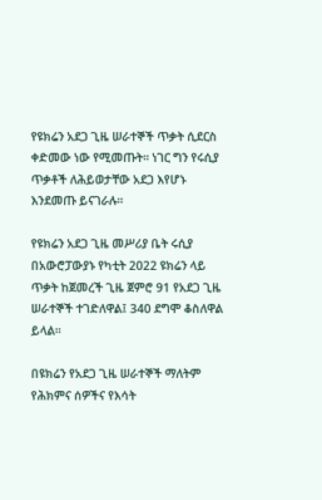የዩክሬን አደጋ ጊዜ ሠራተኞች ጥቃት ሲደርስ ቀድመው ነው የሚመጡት። ነገር ግን የሩሲያ ጥቃቶች ለሕይወታቸው አደጋ እየሆኑ እንደመጡ ይናገራሉ።

የዩክሬን አደጋ ጊዜ መሥሪያ ቤት ሩሲያ በአውሮፓውያኑ የካቲት 2022 ዩክሬን ላይ ጥቃት ከጀመረች ጊዜ ጀምሮ 91 የአደጋ ጊዜ ሠራተኞች ተገድለዋል፤ 340 ደግሞ ቆስለዋል ይላል።

በዩክሬን የአደጋ ጊዜ ሠራተኞች ማለትም የሕክምና ሰዎችና የእሳት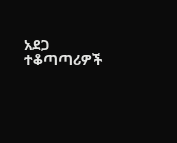አደጋ ተቆጣጣሪዎች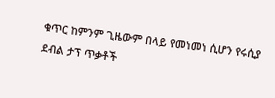ቁጥር ከምንም ጊዜውም በላይ የመነመነ ሲሆን የሩሲያ ደብል ታፕ ጥቃቶች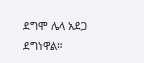ደግሞ ሌላ አደጋ ደግነዋል።